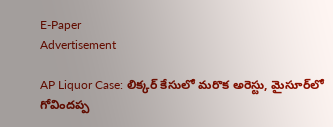E-Paper
Advertisement

AP Liquor Case: లిక్కర్ కేసులో మరొక అరెస్టు, మైసూర్‌లో గోవిందప్ప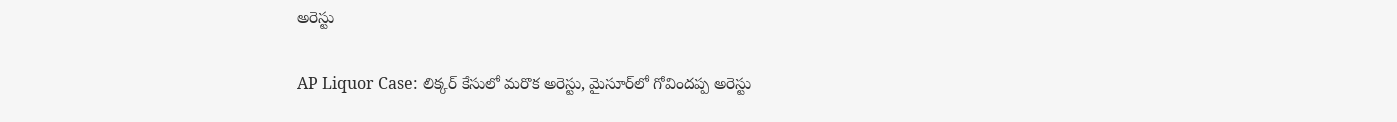అరెస్టు

AP Liquor Case: లిక్కర్ కేసులో మరొక అరెస్టు, మైసూర్‌లో గోవిందప్ప అరెస్టు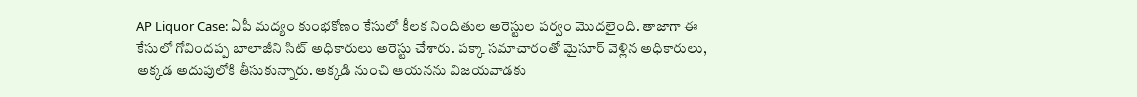AP Liquor Case: ఏపీ మద్యం కుంభకోణం కేసులో కీలక నిందితుల అరెస్టుల పర్వం మొదలైంది. తాజాగా ఈ కేసులో గోవిందప్ప బాలాజీని సిట్‌ అధికారులు అరెస్టు చేశారు. పక్కా సమాచారంతో మైసూర్ వెళ్లిన అధికారులు, అక్కడ అదుపులోకి తీసుకున్నారు. అక్కడి నుంచి ఆయనను విజయవాడకు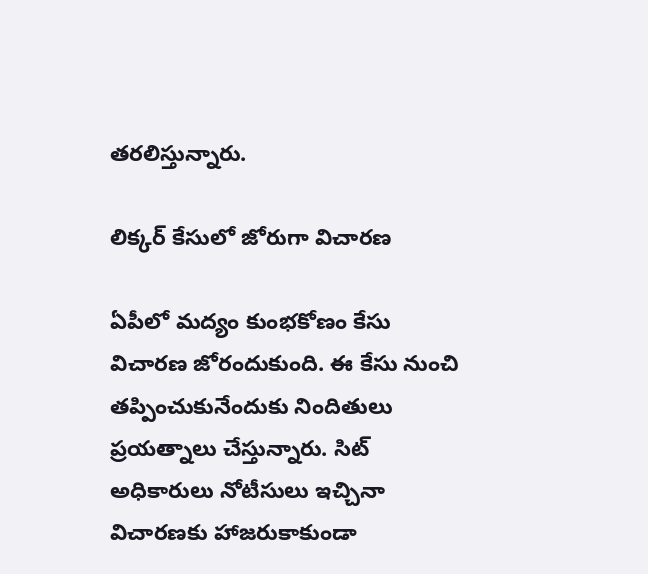తరలిస్తున్నారు.

లిక్కర్ కేసులో జోరుగా విచారణ

ఏపీలో మద్యం కుంభకోణం కేసు విచారణ జోరందుకుంది. ఈ కేసు నుంచి తప్పించుకునేందుకు నిందితులు ప్రయత్నాలు చేస్తున్నారు. సిట్ అధికారులు నోటీసులు ఇచ్చినా విచారణకు హాజరుకాకుండా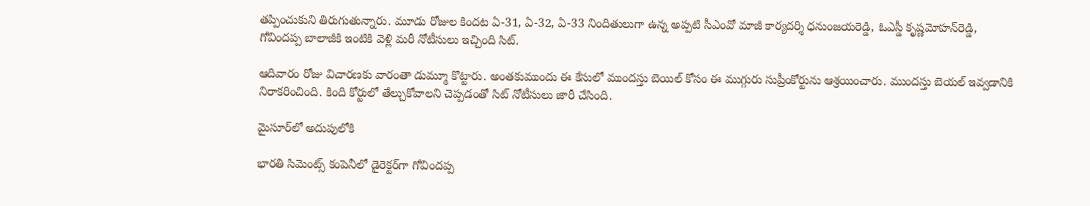తప్పించుకుని తిరుగుతున్నారు. మూడు రోజుల కిందట ఏ-31, ఏ-32, ఏ-33 నిందితులుగా ఉన్న అప్పటి సీఎంవో మాజీ కార్యదర్శి ధనుంజయరెడ్డి, ఓఎస్డీ కృష్ణమోహన్‌రెడ్డి, గోవిందప్ప బాలాజీకి ఇంటికి వెళ్లి మరీ నోటీసులు ఇచ్చింది సిట్.

ఆదివారం రోజు విచారణకు వారంతా డుమ్మూ కొట్టారు. అంతకుముందు ఈ కేసులో ముందస్తు బెయిల్ కోసం ఈ ముగ్గురు సుప్రీంకోర్టును ఆశ్రయించారు. ముందస్తు బెయల్ ఇవ్వడానికి నిరాకరించింది. కింది కోర్టులో తేల్చుకోవాలని చెప్పడంతో సిట్ నోటీసులు జారీ చేసింది.

మైసూర్‌లో అదుపులోకి

భారతి సిమెంట్స్‌ కంపెనీలో డైరెక్టర్‌‌గా గోవిందప్ప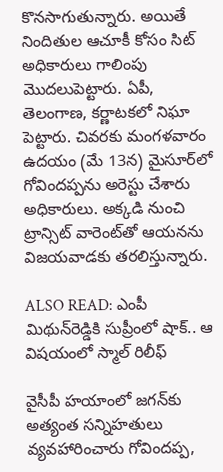కొనసాగుతున్నారు. అయితే నిందితుల ఆచూకీ కోసం సిట్ అధికారులు గాలింపు మొదలుపెట్టారు. ఏపీ, తెలంగాణ, కర్ణాటకలో నిఘా పెట్టారు. చివరకు మంగళవారం ఉదయం (మే 13న) మైసూర్‌లో గోవిందప్పను అరెస్టు చేశారు అధికారులు. అక్కడి నుంచి ట్రాన్సిట్‌ వారెంట్‌‌తో ఆయనను విజయవాడకు తరలిస్తున్నారు.

ALSO READ: ఎంపీ మిథున్‌రెడ్డికి సుప్రీంలో షాక్.. ఆ విషయంలో స్మాల్ రిలీఫ్

వైసీపీ హయాంలో జగన్‌కు అత్యంత సన్నిహతులు వ్యవహారించారు గోవిందప్ప,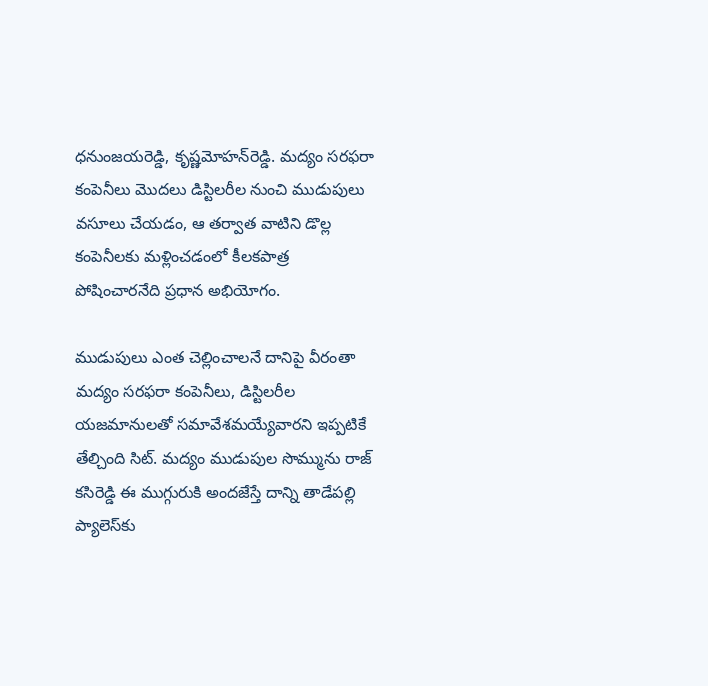ధనుంజయరెడ్డి, కృష్ణమోహన్‌రెడ్డి. మద్యం సరఫరా కంపెనీలు మొదలు డిస్టిలరీల నుంచి ముడుపులు వసూలు చేయడం, ఆ తర్వాత వాటిని డొల్ల కంపెనీలకు మళ్లించడంలో కీలకపాత్ర పోషించారనేది ప్రధాన అభియోగం.

ముడుపులు ఎంత చెల్లించాలనే దానిపై వీరంతా మద్యం సరఫరా కంపెనీలు, డిస్టిలరీల యజమానులతో సమావేశమయ్యేవారని ఇప్పటికే తేల్చింది సిట్‌. మద్యం ముడుపుల సొమ్మును రాజ్‌ కసిరెడ్డి ఈ ముగ్గురుకి అందజేస్తే దాన్ని తాడేపల్లి ప్యాలెస్‌కు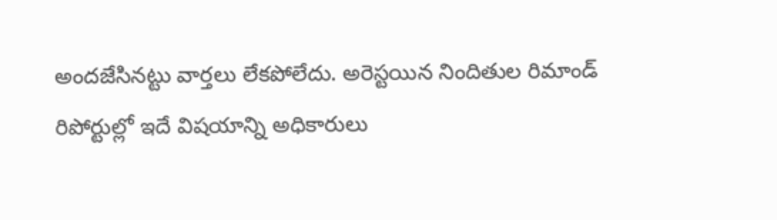అందజేసినట్టు వార్తలు లేకపోలేదు. అరెస్టయిన నిందితుల రిమాండ్‌ రిపోర్టుల్లో ఇదే విషయాన్ని అధికారులు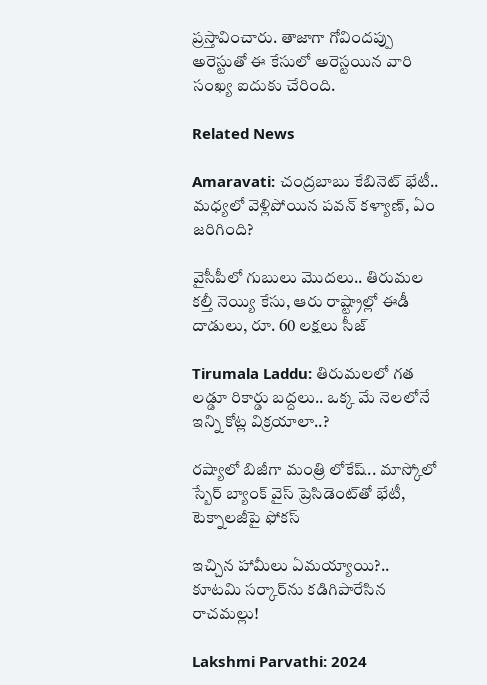ప్రస్తావించారు. తాజాగా గోవిందప్పు అరెస్టుతో ఈ కేసులో అరెస్టయిన వారి సంఖ్య ఐదుకు చేరింది.

Related News

Amaravati: చంద్రబాబు కేబినెట్ భేటీ.. మధ్యలో వెళ్లిపోయిన పవన్ కళ్యాణ్, ఏం జరిగింది?

వైసీపీలో గుబులు మొదలు.. తిరుమల కల్తీ నెయ్యి కేసు, ఆరు రాష్ట్రాల్లో ఈడీ దాడులు, రూ. 60 లక్షలు సీజ్

Tirumala Laddu: తిరుమలలో గత లడ్డూ రికార్డు బద్దలు.. ఒక్క మే నెలలోనే ఇన్ని కోట్ల విక్రయాలా..?

రష్యాలో బిజీగా మంత్రి లోకేష్.. మాస్కోలో స్బేర్‌ బ్యాంక్ వైస్ ప్రెసిడెంట్‌తో భేటీ, టెక్నాలజీపై ఫోకస్

ఇచ్చిన హామీలు ఏమయ్యాయి?.. కూటమి సర్కార్‌ను కడిగిపారేసిన రాచమల్లు!

Lakshmi Parvathi: 2024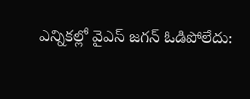ఎన్నికల్లో వైఎస్ జగన్ ఓడిపోలేదు: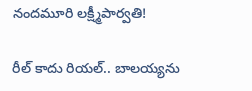నందమూరి లక్ష్మీపార్వతి!

రీల్ కాదు రియల్.. బాలయ్యను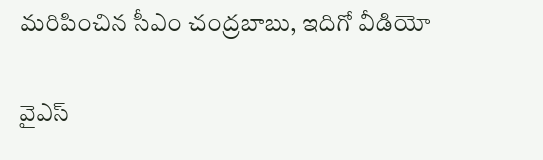మరిపించిన సీఎం చంద్రబాబు, ఇదిగో వీడియో

వైఎస్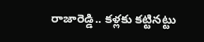రాజారెడ్డి.. కళ్లకు కట్టినట్టు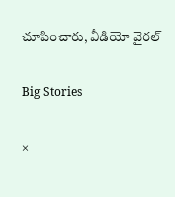చూపించారు, వీడియో వైరల్

Big Stories

×